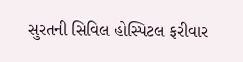સુરતની સિવિલ હોસ્પિટલ ફરીવાર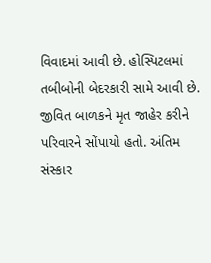વિવાદમાં આવી છે. હોસ્પિટલમાં તબીબોની બેદરકારી સામે આવી છે. જીવિત બાળકને મૃત જાહેર કરીને પરિવારને સોંપાયો હતો. અંતિમ સંસ્કાર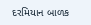દરમિયાન બાળક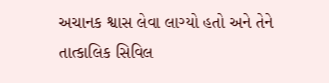અચાનક શ્વાસ લેવા લાગ્યો હતો અને તેને તાત્કાલિક સિવિલ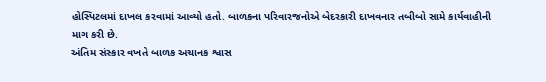હોસ્પિટલમાં દાખલ કરવામાં આવ્યો હતો. બાળકના પરિવારજનોએ બેદરકારી દાખવનાર તબીબો સામે કાર્યવાહીની માગ કરી છે.
અંતિમ સંસ્કાર વખતે બાળક અચાનક શ્વાસ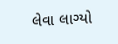લેવા લાગ્યો